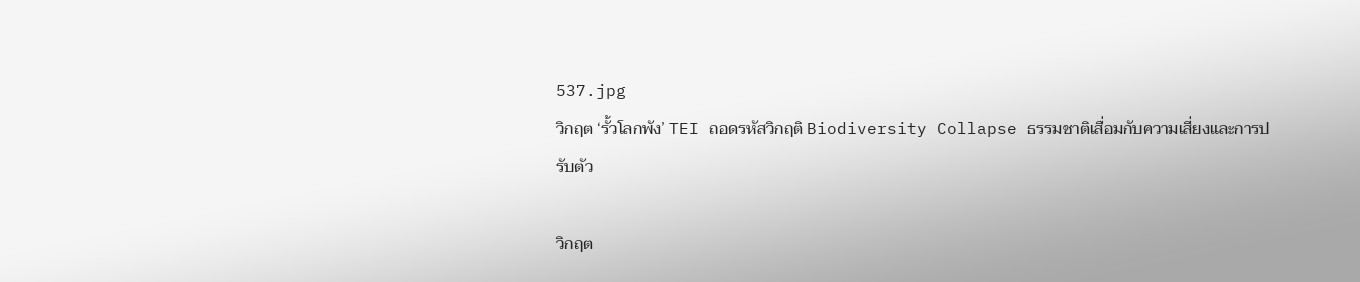537.jpg
วิกฤต ‘รั้วโลกพัง’ TEI ถอดรหัสวิกฤติ Biodiversity Collapse ธรรมชาติเสื่อมกับความเสี่ยงและการปรับตัว

วิกฤต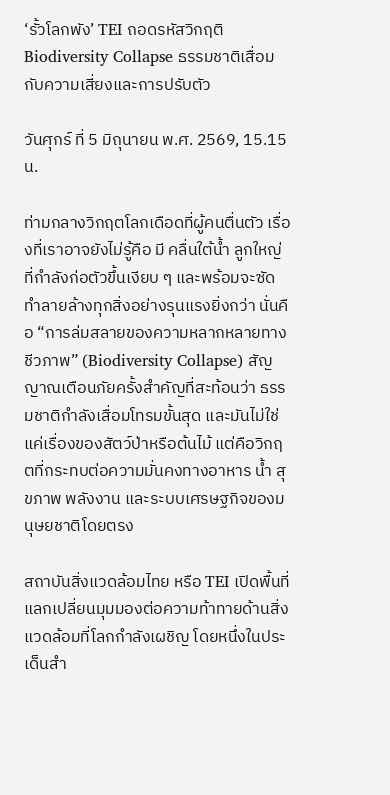‘รั้วโลกพัง’ TEI ถอดรหัสวิกฤติ Biodiversity Collapse ธรรมชาติเสื่อมกับความเสี่ยงและการปรับตัว

วันศุกร์ ที่ 5 มิถุนายน พ.ศ. 2569, 15.15 น.

ท่ามกลางวิกฤตโลกเดือดที่ผู้คนตื่นตัว เรื่องที่เราอาจยังไม่รู้คือ มี คลื่นใต้น้ำ ลูกใหญ่ที่กำลังก่อตัวขึ้นเงียบ ๆ และพร้อมจะซัดทำลายล้างทุกสิ่งอย่างรุนแรงยิ่งกว่า นั่นคือ “การล่มสลายของความหลากหลายทางชีวภาพ” (Biodiversity Collapse) สัญญาณเตือนภัยครั้งสำคัญที่สะท้อนว่า ธรรมชาติกำลังเสื่อมโทรมขั้นสุด และมันไม่ใช่แค่เรื่องของสัตว์ป่าหรือต้นไม้ แต่คือวิกฤตที่กระทบต่อความมั่นคงทางอาหาร น้ำ สุขภาพ พลังงาน และระบบเศรษฐกิจของมนุษยชาติโดยตรง

สถาบันสิ่งแวดล้อมไทย หรือ TEI เปิดพื้นที่แลกเปลี่ยนมุมมองต่อความท้าทายด้านสิ่งแวดล้อมที่โลกกำลังเผชิญ โดยหนึ่งในประเด็นสำ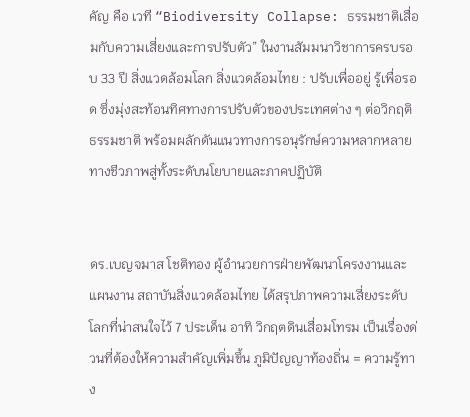คัญ คือ เวที “Biodiversity Collapse: ธรรมชาติเสื่อมกับความเสี่ยงและการปรับตัว” ในงานสัมมนาวิชาการครบรอบ 33 ปี สิ่งแวดล้อมโลก สิ่งแวดล้อมไทย : ปรับเพื่ออยู่ รู้เพื่อรอด ซึ่งมุ่งสะท้อนทิศทางการปรับตัวของประเทศต่าง ๆ ต่อวิกฤติธรรมชาติ พร้อมผลักดันแนวทางการอนุรักษ์ความหลากหลายทางชีวภาพสู่ทั้งระดับนโยบายและภาคปฏิบัติ


ดร.เบญจมาส โชติทอง ผู้อำนวยการฝ่ายพัฒนาโครงงานและแผนงาน สถาบันสิ่งแวดล้อมไทย ได้สรุปภาพความเสี่ยงระดับโลกที่น่าสนใจไว้ 7 ประเด็น อาทิ วิกฤตดินเสื่อมโทรม เป็นเรื่องด่วนที่ต้องให้ความสำคัญเพิ่มขึ้น ภูมิปัญญาท้องถิ่น = ความรู้ทาง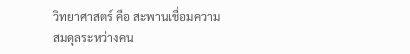วิทยาศาสตร์ คือ สะพานเชื่อมความสมดุลระหว่างคน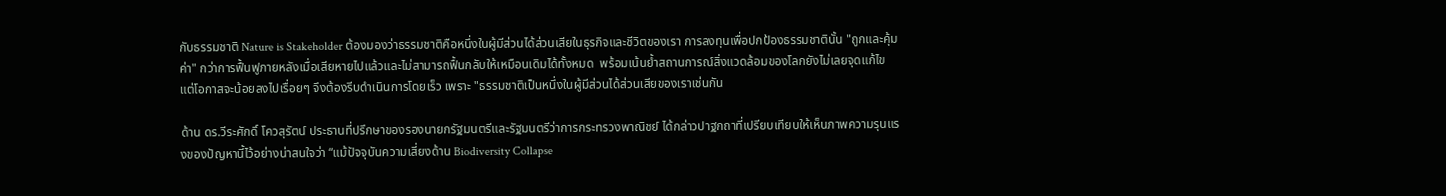กับธรรมชาติ Nature is Stakeholder ต้องมองว่าธรรมชาติคือหนึ่งในผู้มีส่วนได้ส่วนเสียในธุรกิจและชีวิตของเรา การลงทุนเพื่อปกป้องธรรมชาตินั้น "ถูกและคุ้มค่า" กว่าการฟื้นฟูภายหลังเมื่อเสียหายไปแล้วและไม่สามารถฟื้นกลับให้เหมือนเดิมได้ทั้งหมด  พร้อมเน้นย้ำสถานการณ์สิ่งแวดล้อมของโลกยังไม่เลยจุดแก้ไข แต่โอกาสจะน้อยลงไปเรื่อยๆ จึงต้องรีบดำเนินการโดยเร็ว เพราะ "ธรรมชาติเป็นหนึ่งในผู้มีส่วนได้ส่วนเสียของเราเช่นกัน

ด้าน ดร.วีระศักดิ์ โควสุรัตน์ ประธานที่ปรึกษาของรองนายกรัฐมนตรีและรัฐมนตรีว่าการกระทรวงพาณิชย์ ได้กล่าวปาฐกถาที่เปรียบเทียบให้เห็นภาพความรุนแรงของปัญหานี้ไว้อย่างน่าสนใจว่า “แม้ปัจจุบันความเสี่ยงด้าน Biodiversity Collapse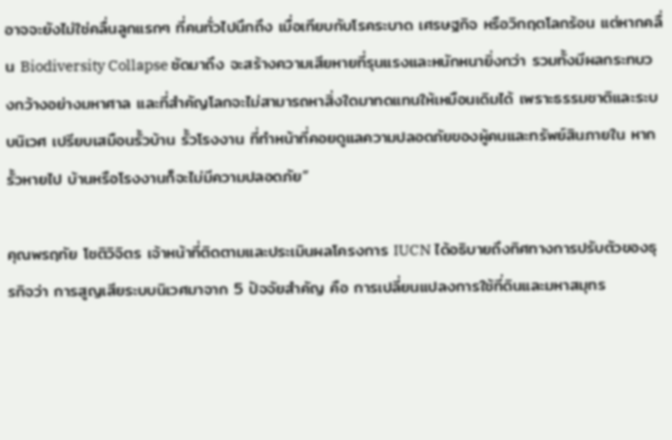อาจจะยังไม่ใช่คลื่นลูกแรกๆ ที่คนทั่วไปนึกถึง เมื่อเทียบกับโรคระบาด เศรษฐกิจ หรือวิกฤตโลกร้อน แต่หากคลื่น Biodiversity Collapse ซัดมาถึง จะสร้างความเสียหายที่รุนแรงและหนักหนายิ่งกว่า รวมทั้งมีผลกระทบวงกว้างอย่างมหาศาล และที่สำคัญโลกจะไม่สามารถหาสิ่งใดมาทดแทนให้เหมือนเดิมได้ เพราะธรรมชาติและระบบนิเวศ เปรียบเสมือนรั้วบ้าน รั้วโรงงาน ที่ทำหน้าที่คอยดูแลความปลอดภัยของผู้คนและทรัพย์สินภายใน หากรั้วหายไป บ้านหรือโรงงานก็จะไม่มีความปลอดภัย”

คุณพรฤทัย โชติวิจิตร เจ้าหน้าที่ติดตามและประเมินผลโครงการ IUCN ได้อธิบายถึงทิศทางการปรับตัวของธุรกิจว่า การสูญเสียระบบนิเวศมาจาก 5 ปัจจัยสำคัญ คือ การเปลี่ยนแปลงการใช้ที่ดินและมหาสมุทร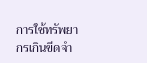การใช้ทรัพยากรเกินขีดจำ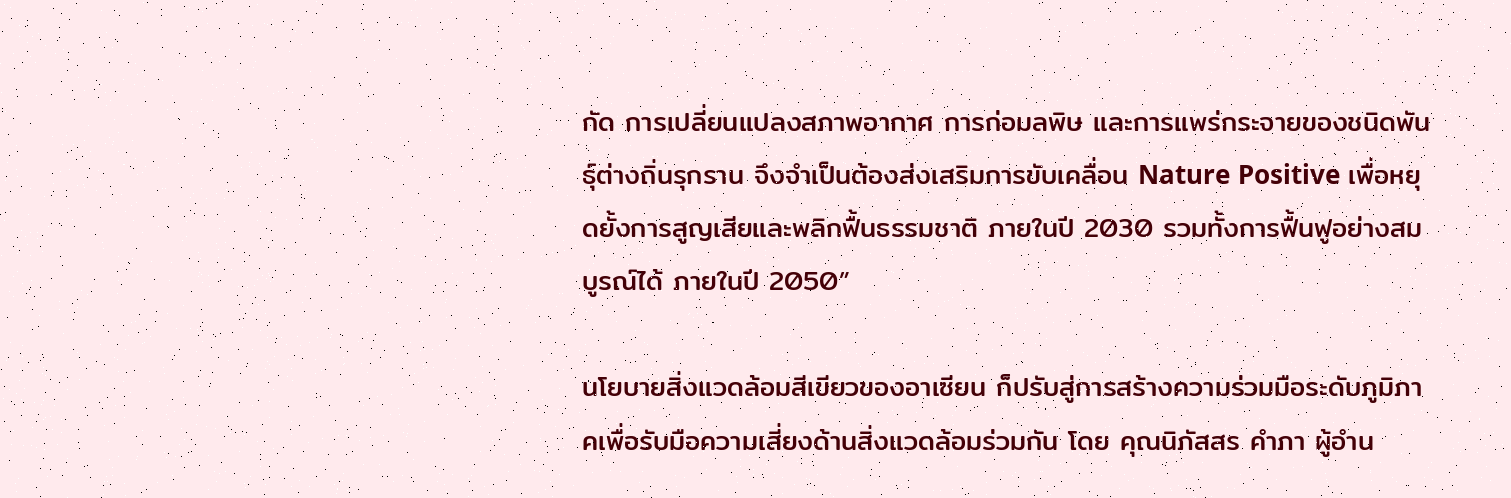กัด การเปลี่ยนแปลงสภาพอากาศ การก่อมลพิษ และการแพร่กระจายของชนิดพันธุ์ต่างถิ่นรุกราน จึงจำเป็นต้องส่งเสริมการขับเคลื่อน Nature Positive เพื่อหยุดยั้งการสูญเสียและพลิกฟื้นธรรมชาติ ภายในปี 2030 รวมทั้งการฟื้นฟูอย่างสมบูรณ์ได้ ภายในปี 2050”

นโยบายสิ่งแวดล้อมสีเขียวของอาเซียน ก็ปรับสู่การสร้างความร่วมมือระดับภูมิภาคเพื่อรับมือความเสี่ยงด้านสิ่งแวดล้อมร่วมกัน โดย คุณนิภัสสร คำภา ผู้อำน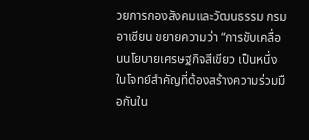วยการกองสังคมและวัฒนธรรม กรมอาเซียน ขยายความว่า “การขับเคลื่อนนโยบายเศรษฐกิจสีเขียว เป็นหนึ่งในโจทย์สำคัญที่ต้องสร้างความร่วมมือกันใน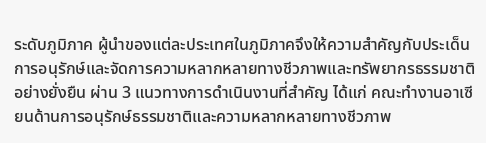ระดับภูมิภาค ผู้นำของแต่ละประเทศในภูมิภาคจึงให้ความสำคัญกับประเด็นการอนุรักษ์และจัดการความหลากหลายทางชีวภาพและทรัพยากรธรรมชาติอย่างยั่งยืน ผ่าน 3 แนวทางการดำเนินงานที่สำคัญ ได้แก่ คณะทำงานอาเซียนด้านการอนุรักษ์ธรรมชาติและความหลากหลายทางชีวภาพ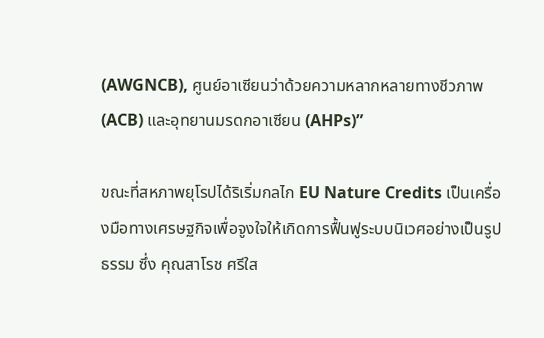(AWGNCB), ศูนย์อาเซียนว่าด้วยความหลากหลายทางชีวภาพ (ACB) และอุทยานมรดกอาเซียน (AHPs)”

ขณะที่สหภาพยุโรปได้ริเริ่มกลไก EU Nature Credits เป็นเครื่องมือทางเศรษฐกิจเพื่อจูงใจให้เกิดการฟื้นฟูระบบนิเวศอย่างเป็นรูปธรรม ซึ่ง คุณสาโรช ศรีใส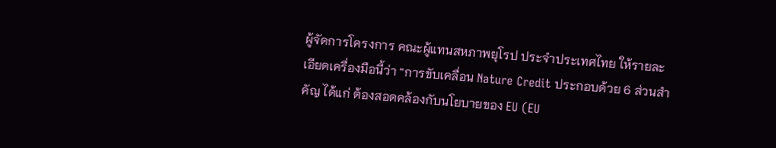ผู้จัดการโครงการ คณะผู้แทนสหภาพยุโรป ประจำประเทศไทย ให้รายละเอียดเครื่องมือนี้ว่า “การขับเคลื่อน Nature Credit ประกอบด้วย 6 ส่วนสำคัญ ได้แก่ ต้องสอดคล้องกับนโยบายของ EU (EU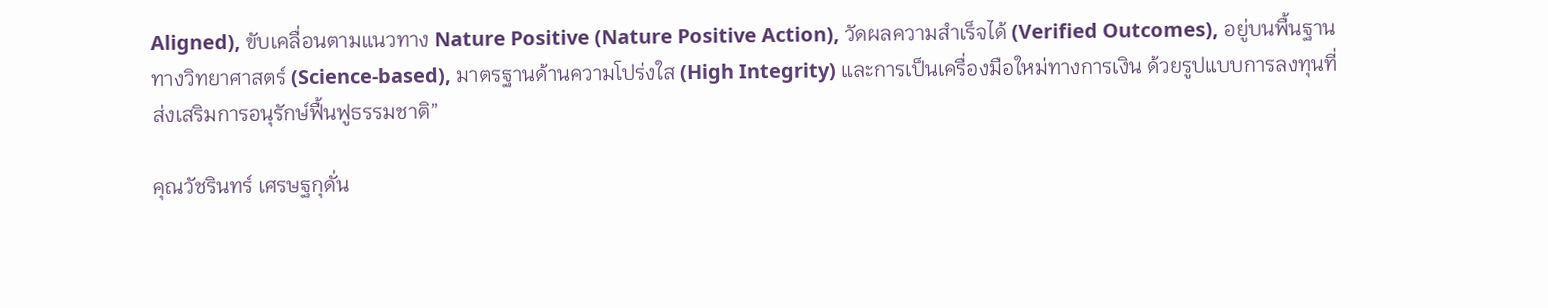Aligned), ขับเคลื่อนตามแนวทาง Nature Positive (Nature Positive Action), วัดผลความสำเร็จได้ (Verified Outcomes), อยู่บนพื้นฐานทางวิทยาศาสตร์ (Science-based), มาตรฐานด้านความโปร่งใส (High Integrity) และการเป็นเครื่องมือใหม่ทางการเงิน ด้วยรูปแบบการลงทุนที่ส่งเสริมการอนุรักษ์ฟื้นฟูธรรมชาติ”

คุณวัชรินทร์ เศรษฐกุดั่น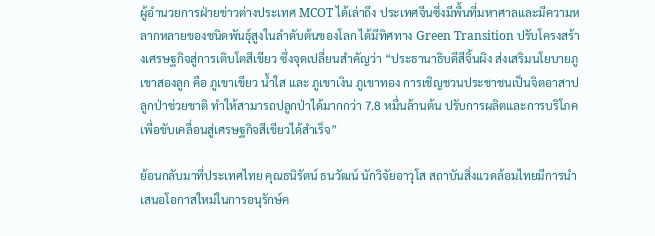ผู้อำนวยการฝ่ายข่าวต่างประเทศ MCOT ได้เล่าถึง ประเทศจีนซึ่งมีพื้นที่มหาศาลและมีความหลากหลายของชนิดพันธุ์สูงในลำดับต้นของโลก ได้มีทิศทาง Green Transition ปรับโครงสร้างเศรษฐกิจสู่การเติบโตสีเขียว ซึ่งจุดเปลี่ยนสำคัญว่า “ประธานาธิบดีสีจิ้นผิง ส่งเสริมนโยบายภูเขาสองลูก คือ ภูเขาเขียว น้ำใส และ ภูเขาเงิน ภูเขาทอง การเชิญชวนประชาชนเป็นจิตอาสาปลูกป่าช่วยชาติ ทำให้สามารถปลูกป่าได้มากกว่า 7.8 หมื่นล้านต้น ปรับการผลิตและการบริโภค เพื่อขับเคลื่อนสู่เศรษฐกิจสีเขียวได้สำเร็จ”

ย้อนกลับมาที่ประเทศไทย คุณธนิรัตน์ ธนวัฒน์ นักวิจัยอาวุโส สถาบันสิ่งแวดล้อมไทยมีการนำเสนอโอกาสใหม่ในการอนุรักษ์ค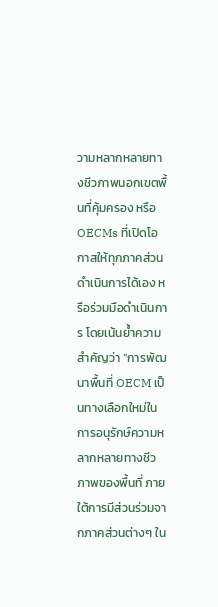วามหลากหลายทางชีวภาพนอกเขตพื้นที่คุ้มครอง หรือ OECMs ที่เปิดโอกาสให้ทุกภาคส่วนดำเนินการได้เอง หรือร่วมมือดำเนินการ โดยเน้นย้ำความสำคัญว่า “การพัฒนาพื้นที่ OECM เป็นทางเลือกใหม่ในการอนุรักษ์ความหลากหลายทางชีวภาพของพื้นที่ ภายใต้การมีส่วนร่วมจากภาคส่วนต่างๆ ใน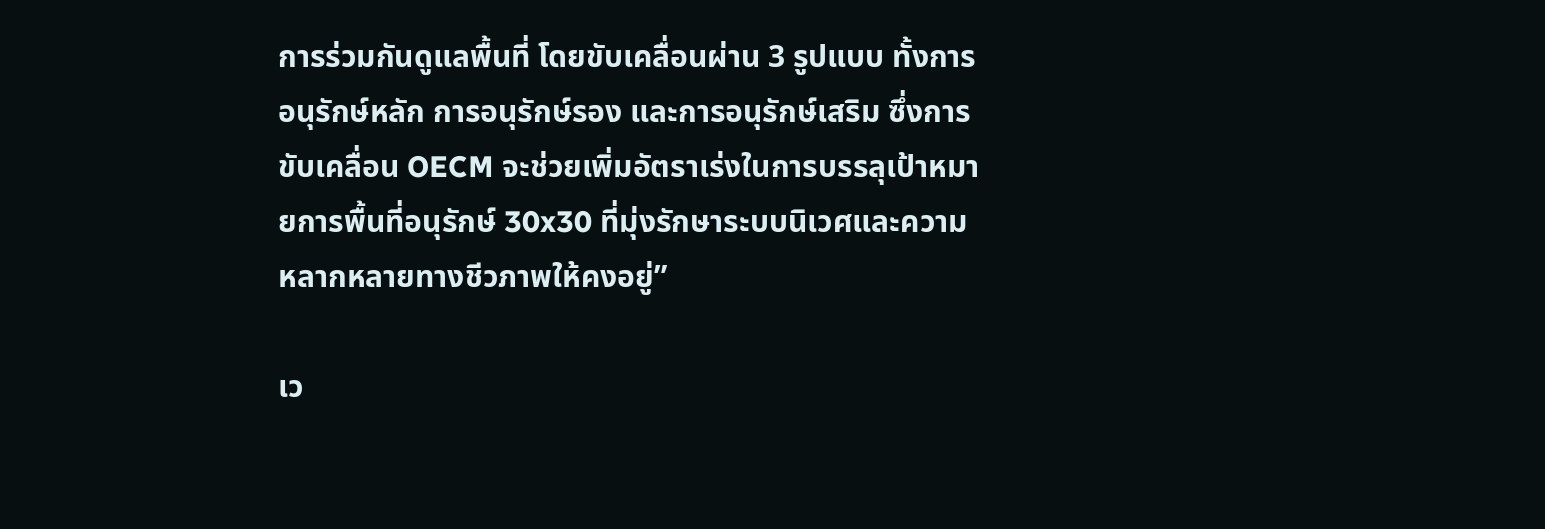การร่วมกันดูแลพื้นที่ โดยขับเคลื่อนผ่าน 3 รูปแบบ ทั้งการอนุรักษ์หลัก การอนุรักษ์รอง และการอนุรักษ์เสริม ซึ่งการขับเคลื่อน OECM จะช่วยเพิ่มอัตราเร่งในการบรรลุเป้าหมายการพื้นที่อนุรักษ์ 30x30 ที่มุ่งรักษาระบบนิเวศและความหลากหลายทางชีวภาพให้คงอยู่”

เว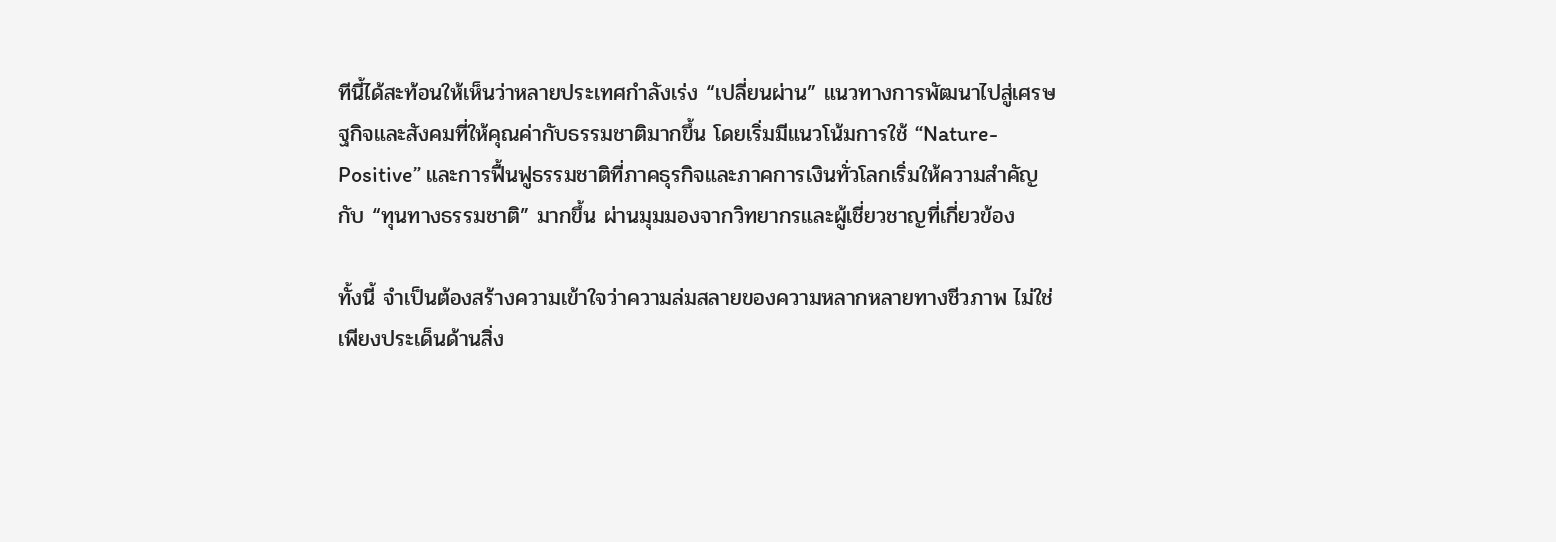ทีนี้ได้สะท้อนให้เห็นว่าหลายประเทศกำลังเร่ง “เปลี่ยนผ่าน” แนวทางการพัฒนาไปสู่เศรษฐกิจและสังคมที่ให้คุณค่ากับธรรมชาติมากขึ้น โดยเริ่มมีแนวโน้มการใช้ “Nature-Positive” และการฟื้นฟูธรรมชาติที่ภาคธุรกิจและภาคการเงินทั่วโลกเริ่มให้ความสำคัญกับ “ทุนทางธรรมชาติ” มากขึ้น ผ่านมุมมองจากวิทยากรและผู้เชี่ยวชาญที่เกี่ยวข้อง

ทั้งนี้ จำเป็นต้องสร้างความเข้าใจว่าความล่มสลายของความหลากหลายทางชีวภาพ ไม่ใช่เพียงประเด็นด้านสิ่ง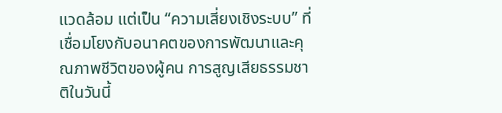แวดล้อม แต่เป็น “ความเสี่ยงเชิงระบบ” ที่เชื่อมโยงกับอนาคตของการพัฒนาและคุณภาพชีวิตของผู้คน การสูญเสียธรรมชาติในวันนี้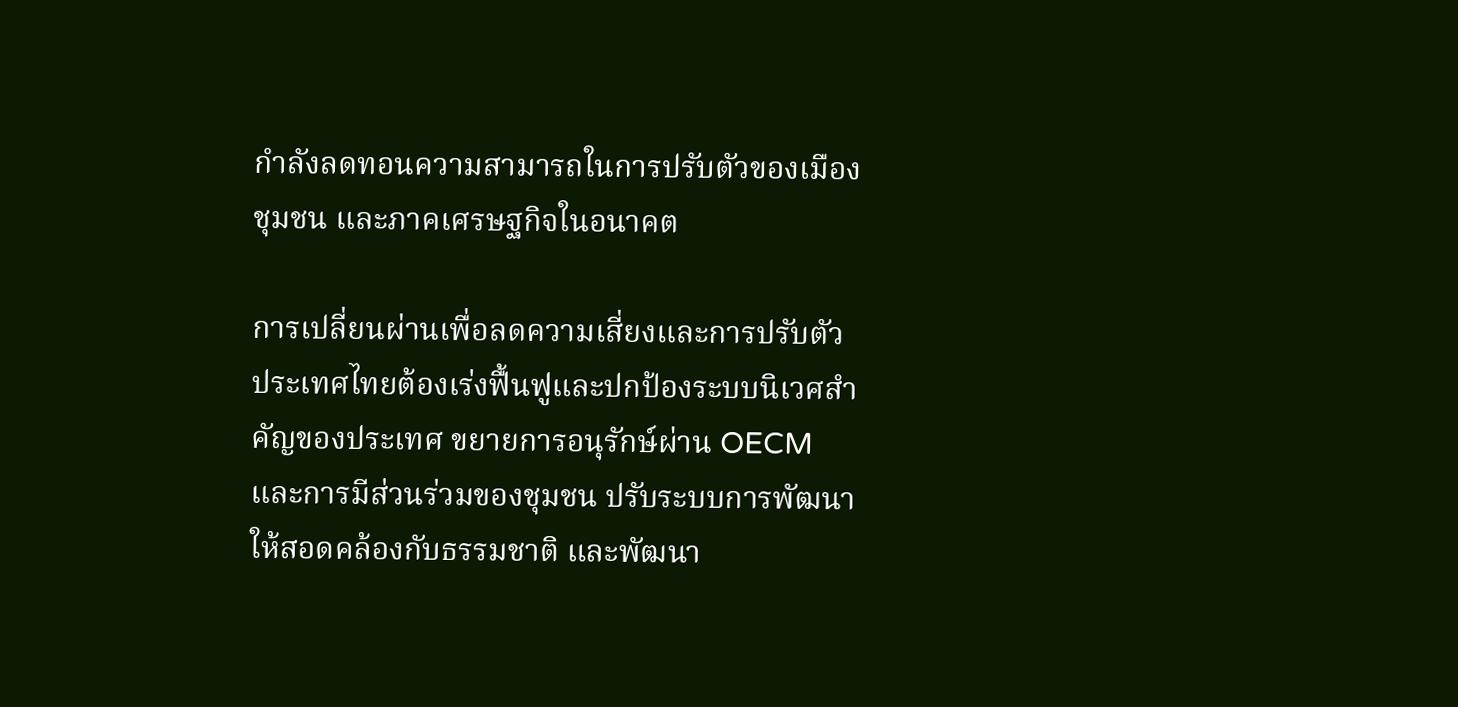กำลังลดทอนความสามารถในการปรับตัวของเมือง ชุมชน และภาคเศรษฐกิจในอนาคต

การเปลี่ยนผ่านเพื่อลดความเสี่ยงและการปรับตัว ประเทศไทยต้องเร่งฟื้นฟูและปกป้องระบบนิเวศสำคัญของประเทศ ขยายการอนุรักษ์ผ่าน OECM และการมีส่วนร่วมของชุมชน ปรับระบบการพัฒนาให้สอดคล้องกับธรรมชาติ และพัฒนา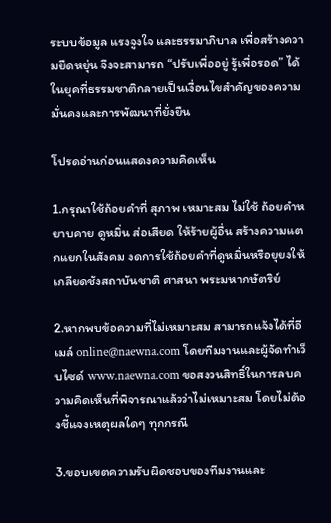ระบบข้อมูล แรงจูงใจ และธรรมาภิบาล เพื่อสร้างความยืดหยุ่น จึงจะสามารถ “ปรับเพื่ออยู่ รู้เพื่อรอด” ได้ในยุคที่ธรรมชาติกลายเป็นเงื่อนไขสำคัญของความมั่นคงและการพัฒนาที่ยั่งยืน

โปรดอ่านก่อนแสดงความคิดเห็น

1.กรุณาใช้ถ้อยคำที่ สุภาพ เหมาะสม ไม่ใช้ ถ้อยคำหยาบคาย ดูหมิ่น ส่อเสียด ให้ร้ายผู้อื่น สร้างความแตกแยกในสังคม งดการใช้ถ้อยคำที่ดูหมิ่นหรือยุยงให้เกลียดชังสถาบันชาติ ศาสนา พระมหากษัตริย์

2.หากพบข้อความที่ไม่เหมาะสม สามารถแจ้งได้ที่อีเมล์ online@naewna.com โดยทีมงานและผู้จัดทำเว็บไซด์ www.naewna.com ขอสงวนสิทธิ์ในการลบความคิดเห็นที่พิจารณาแล้วว่าไม่เหมาะสม โดยไม่ต้องชี้แจงเหตุผลใดๆ ทุกกรณี

3.ขอบเขตความรับผิดชอบของทีมงานและ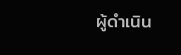ผู้ดำเนิน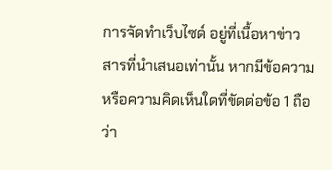การจัดทำเว็บไซด์ อยู่ที่เนื้อหาข่าวสารที่นำเสนอเท่านั้น หากมีข้อความหรือความคิดเห็นใดที่ขัดต่อข้อ 1 ถือว่า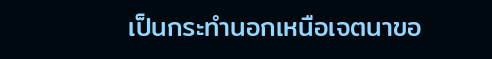เป็นกระทำนอกเหนือเจตนาขอ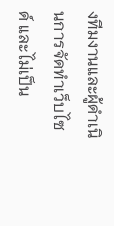งทีมงานและผู้ดำเนินการจัดทำเว็บไซด์ และไม่เป็น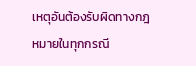เหตุอันต้องรับผิดทางกฎหมายในทุกกรณี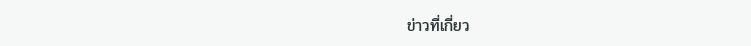ข่าวที่เกี่ยว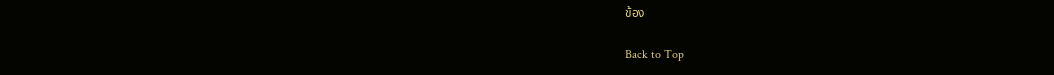ข้อง

Back to Top